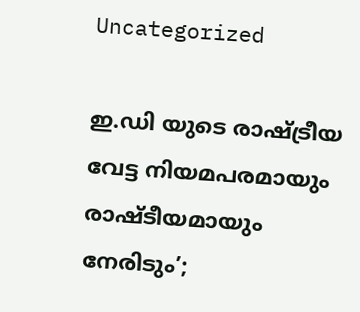Uncategorized

ഇ.ഡി യുടെ രാഷ്ട്രീയ വേട്ട നിയമപരമായും രാഷ്ടീയമായും നേരിടും’;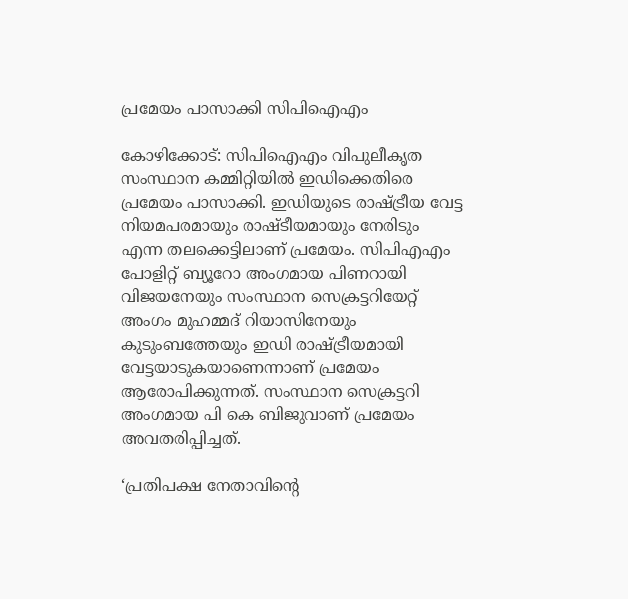പ്രമേയം പാസാക്കി സിപിഐഎം

കോഴിക്കോട്: സിപിഐഎം വിപുലീകൃത സംസ്ഥാന കമ്മിറ്റിയില്‍ ഇഡിക്കെതിരെ പ്രമേയം പാസാക്കി. ഇഡിയുടെ രാഷ്ട്രീയ വേട്ട നിയമപരമായും രാഷ്ടീയമായും നേരിടും എന്ന തലക്കെട്ടിലാണ് പ്രമേയം. സിപിഎഎം പോളിറ്റ് ബ്യൂറോ അംഗമായ പിണറായി വിജയനേയും സംസ്ഥാന സെക്രട്ടറിയേറ്റ് അംഗം മുഹമ്മദ് റിയാസിനേയും കുടുംബത്തേയും ഇഡി രാഷ്ട്രീയമായി വേട്ടയാടുകയാണെന്നാണ് പ്രമേയം ആരോപിക്കുന്നത്. സംസ്ഥാന സെക്രട്ടറി അംഗമായ പി കെ ബിജുവാണ് പ്രമേയം അവതരിപ്പിച്ചത്.

‘പ്രതിപക്ഷ നേതാവിന്റെ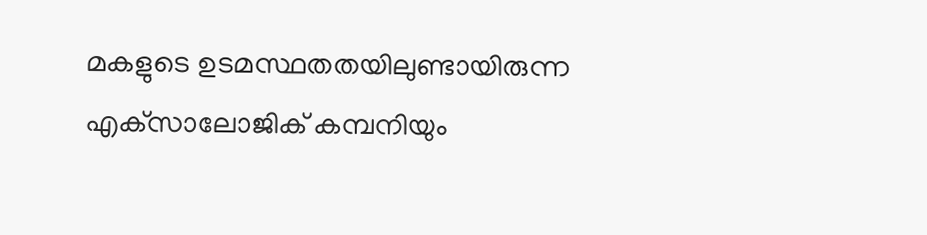മകളുടെ ഉടമസ്ഥതതയിലുണ്ടായിരുന്ന എക്‌സാലോജിക് കമ്പനിയും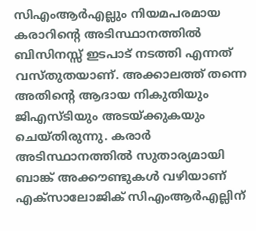സിഎംആര്‍എല്ലും നിയമപരമായ കരാറിന്റെ അടിസ്ഥാനത്തില്‍ ബിസിനസ്സ് ഇടപാട് നടത്തി എന്നത് വസ്തുതയാണ്. അക്കാലത്ത് തന്നെ അതിന്റെ ആദായ നികുതിയും ജിഎസ്ടിയും അടയ്ക്കുകയും ചെയ്തിരുന്നു. കരാര്‍ അടിസ്ഥാനത്തില്‍ സുതാര്യമായി ബാങ്ക് അക്കൗണ്ടുകള്‍ വഴിയാണ് എക്‌സാലോജിക് സിഎംആര്‍എല്ലിന്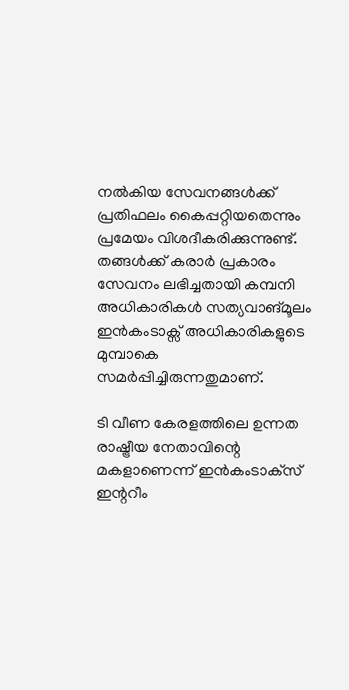നല്‍കിയ സേവനങ്ങള്‍ക്ക് പ്രതിഫലം കൈപ്പറ്റിയതെന്നും പ്രമേയം വിശദീകരിക്കുന്നുണ്ട്. തങ്ങള്‍ക്ക് കരാര്‍ പ്രകാരം സേവനം ലഭിച്ചതായി കമ്പനി അധികാരികള്‍ സത്യവാങ്മൂലം ഇന്‍കംടാക്സ് അധികാരികളുടെ മുമ്പാകെ സമര്‍പ്പിച്ചിരുന്നതുമാണ്.

ടി വീണ കേരളത്തിലെ ഉന്നത രാഷ്ട്രീയ നേതാവിന്റെ മകളാണെന്ന് ഇന്‍കംടാക്‌സ് ഇന്ററീം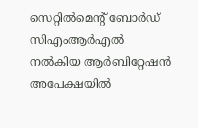സെറ്റില്‍മെന്റ് ബോര്‍ഡ് സിഎംആര്‍എല്‍ നല്‍കിയ ആര്‍ബിറ്റേഷന്‍ അപേക്ഷയില്‍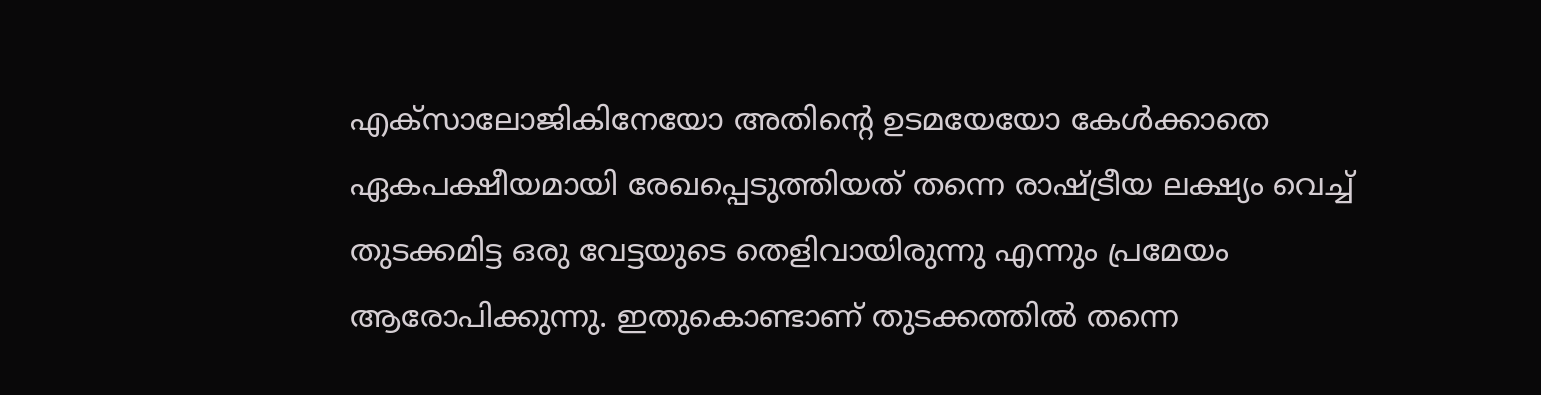എക്‌സാലോജികിനേയോ അതിന്റെ ഉടമയേയോ കേള്‍ക്കാതെ ഏകപക്ഷീയമായി രേഖപ്പെടുത്തിയത് തന്നെ രാഷ്ട്രീയ ലക്ഷ്യം വെച്ച് തുടക്കമിട്ട ഒരു വേട്ടയുടെ തെളിവായിരുന്നു എന്നും പ്രമേയം ആരോപിക്കുന്നു. ഇതുകൊണ്ടാണ് തുടക്കത്തില്‍ തന്നെ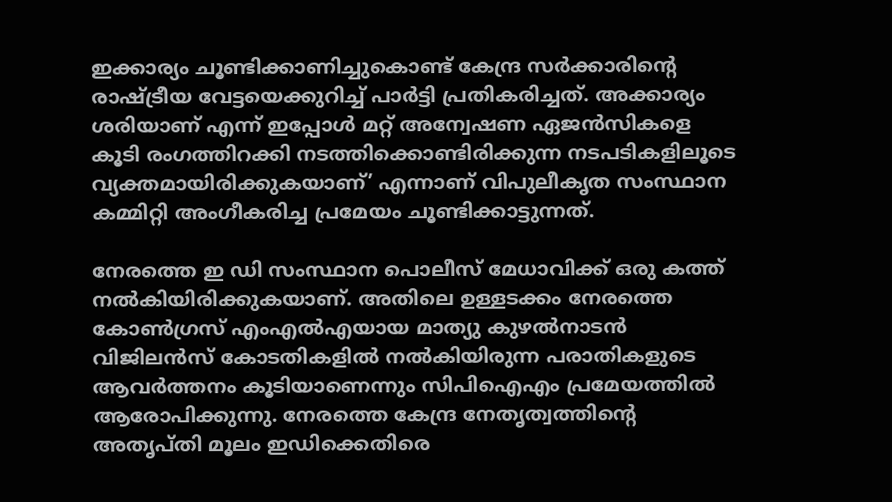ഇക്കാര്യം ചൂണ്ടിക്കാണിച്ചുകൊണ്ട് കേന്ദ്ര സര്‍ക്കാരിന്റെ രാഷ്ട്രീയ വേട്ടയെക്കുറിച്ച് പാര്‍ട്ടി പ്രതികരിച്ചത്. അക്കാര്യം ശരിയാണ് എന്ന് ഇപ്പോള്‍ മറ്റ് അന്വേഷണ ഏജന്‍സികളെ കൂടി രംഗത്തിറക്കി നടത്തിക്കൊണ്ടിരിക്കുന്ന നടപടികളിലൂടെ വ്യക്തമായിരിക്കുകയാണ്’ എന്നാണ് വിപുലീകൃത സംസ്ഥാന കമ്മിറ്റി അംഗീകരിച്ച പ്രമേയം ചൂണ്ടിക്കാട്ടുന്നത്.

നേരത്തെ ഇ ഡി സംസ്ഥാന പൊലീസ് മേധാവിക്ക് ഒരു കത്ത് നല്‍കിയിരിക്കുകയാണ്. അതിലെ ഉള്ളടക്കം നേരത്തെ കോണ്‍ഗ്രസ് എംഎല്‍എയായ മാത്യു കുഴല്‍നാടന്‍ വിജിലന്‍സ് കോടതികളില്‍ നല്‍കിയിരുന്ന പരാതികളുടെ ആവര്‍ത്തനം കൂടിയാണെന്നും സിപിഐഎം പ്രമേയത്തില്‍ ആരോപിക്കുന്നു. നേരത്തെ കേന്ദ്ര നേതൃത്വത്തിന്റെ അതൃപ്തി മൂലം ഇഡിക്കെതിരെ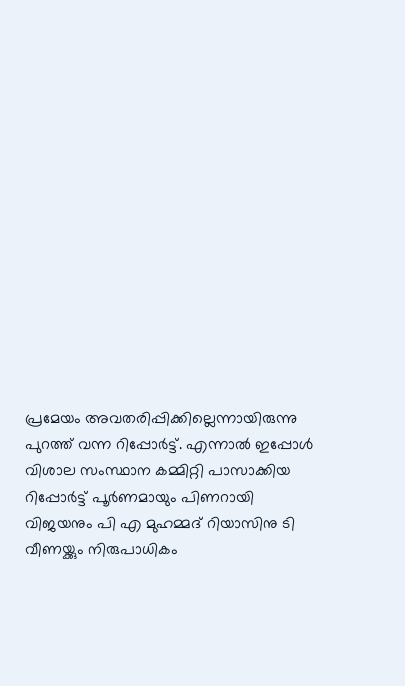പ്രമേയം അവതരിപ്പിക്കില്ലെന്നായിരുന്നു പുറത്ത് വന്ന റിപ്പോര്‍ട്ട്. എന്നാല്‍ ഇപ്പോള്‍ വിശാല സംസ്ഥാന കമ്മിറ്റി പാസാക്കിയ റിപ്പോര്‍ട്ട് പൂര്‍ണമായും പിണറായി വിജയനും പി എ മുഹമ്മദ് റിയാസിനു ടി വീണയ്ക്കും നിരുപാധികം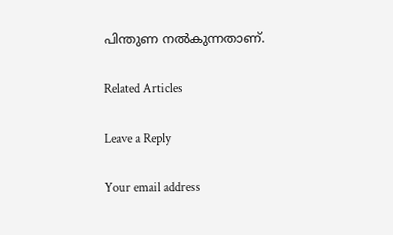പിന്തുണ നല്‍കുന്നതാണ്.

Related Articles

Leave a Reply

Your email address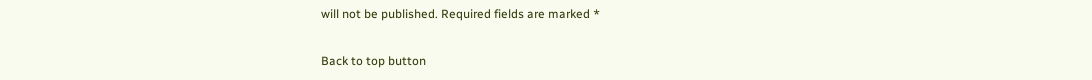will not be published. Required fields are marked *

Back to top button